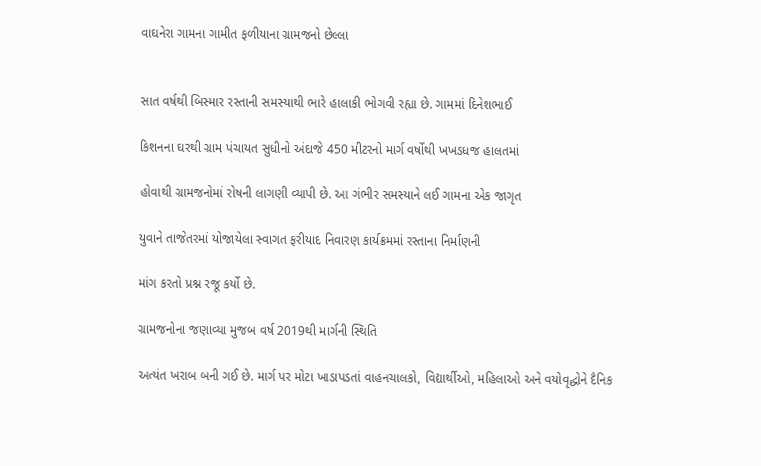વાઘનેરા ગામના ગામીત ફળીયાના ગ્રામજનો છેલ્લા


સાત વર્ષથી બિસ્માર રસ્તાની સમસ્યાથી ભારે હાલાકી ભોગવી રહ્યા છે. ગામમાં દિનેશભાઈ

કિશનના ઘરથી ગ્રામ પંચાયત સુધીનો અંદાજે 450 મીટરનો માર્ગ વર્ષોથી ખખડધજ હાલતમાં

હોવાથી ગ્રામજનોમાં રોષની લાગણી વ્યાપી છે. આ ગંભીર સમસ્યાને લઈ ગામના એક જાગૃત

યુવાને તાજેતરમાં યોજાયેલા સ્વાગત ફરીયાદ નિવારણ કાર્યક્રમમાં રસ્તાના નિર્માણની

માંગ કરતો પ્રશ્ન રજૂ કર્યો છે.

ગ્રામજનોના જણાવ્યા મુજબ વર્ષ 2019થી માર્ગની સ્થિતિ

અત્યંત ખરાબ બની ગઈ છે. માર્ગ પર મોટા ખાડાપડતાં વાહનચાલકો, વિદ્યાર્થીઓ, મહિલાઓ અને વયોવૃદ્ધોને દૈનિક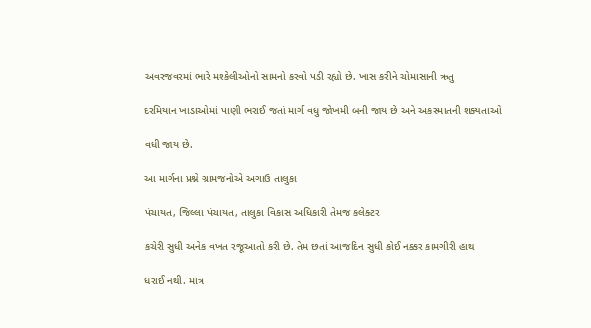અવરજવરમાં ભારે મશ્કેલીઓનો સામનો કરવો પડી રહ્યો છે. ખાસ કરીને ચોમાસાની ઋતુ

દરમિયાન ખાડાઓમાં પાણી ભરાઈ જતાં માર્ગ વધુ જોખમી બની જાય છે અને અકસ્માતની શક્યતાઓ

વધી જાય છે.

આ માર્ગના પ્રશ્ને ગ્રામજનોએ અગાઉ તાલુકા

પંચાયત, જિલ્લા પંચાયત, તાલુકા વિકાસ અધિકારી તેમજ કલેક્ટર

કચેરી સુધી અનેક વખત રજૂઆતો કરી છે. તેમ છતાં આજદિન સુધી કોઈ નક્કર કામગીરી હાથ

ધરાઈ નથી. માત્ર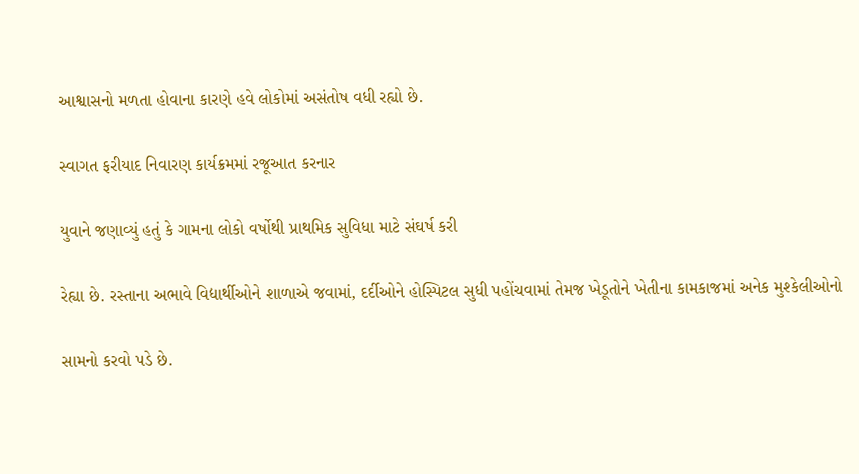આશ્વાસનો મળતા હોવાના કારણે હવે લોકોમાં અસંતોષ વધી રહ્યો છે.

સ્વાગત ફરીયાદ નિવારણ કાર્યક્રમમાં રજૂઆત કરનાર

યુવાને જણાવ્યું હતું કે ગામના લોકો વર્ષોથી પ્રાથમિક સુવિધા માટે સંઘર્ષ કરી

રેહ્યા છે. રસ્તાના અભાવે વિદ્યાર્થીઓને શાળાએ જવામાં, દર્દીઓને હોસ્પિટલ સુધી પહોંચવામાં તેમજ ખેડૂતોને ખેતીના કામકાજમાં અનેક મુશ્કેલીઓનો

સામનો કરવો પડે છે.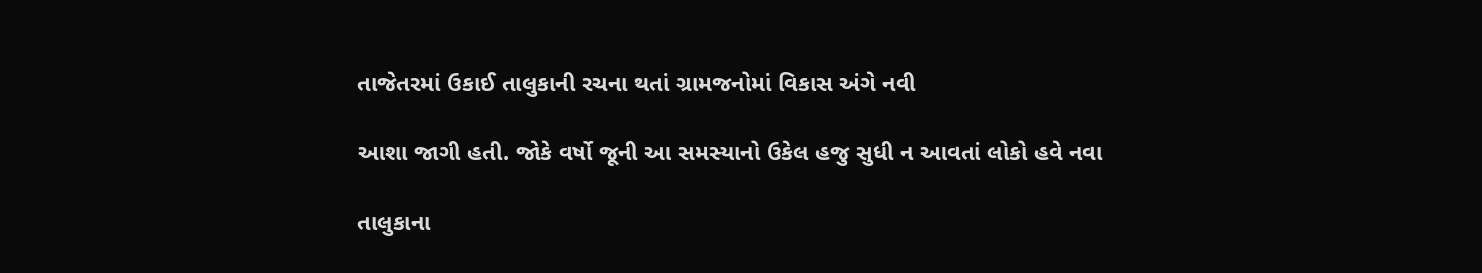તાજેતરમાં ઉકાઈ તાલુકાની રચના થતાં ગ્રામજનોમાં વિકાસ અંગે નવી

આશા જાગી હતી. જોકે વર્ષો જૂની આ સમસ્યાનો ઉકેલ હજુ સુધી ન આવતાં લોકો હવે નવા

તાલુકાના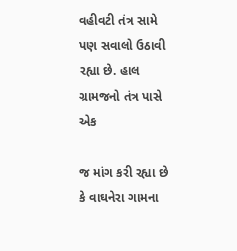વહીવટી તંત્ર સામે પણ સવાલો ઉઠાવી રહ્યા છે. હાલ ગ્રામજનો તંત્ર પાસે એક

જ માંગ કરી રહ્યા છે કે વાઘનેરા ગામના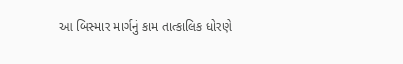આ બિસ્માર માર્ગનું કામ તાત્કાલિક ધોરણે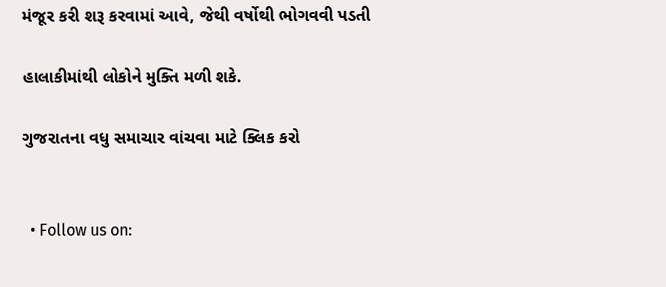મંજૂર કરી શરૂ કરવામાં આવે, જેથી વર્ષોથી ભોગવવી પડતી

હાલાકીમાંથી લોકોને મુક્તિ મળી શકે.

ગુજરાતના વધુ સમાચાર વાંચવા માટે ક્લિક કરો


  • Follow us on: